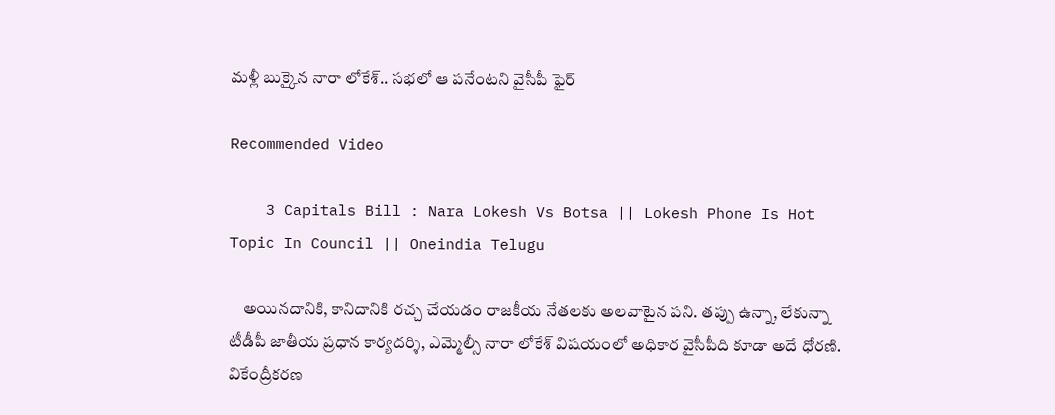మళ్లీ బుక్కైన నారా లోకేశ్.. సభలో ఆ పనేంటని వైసీపీ ఫైర్

Recommended Video

    3 Capitals Bill : Nara Lokesh Vs Botsa || Lokesh Phone Is Hot Topic In Council || Oneindia Telugu

    అయినదానికి, కానిదానికి రచ్చ చేయడం రాజకీయ నేతలకు అలవాటైన పని. తప్పు ఉన్నా, లేకున్నా టీడీపీ జాతీయ ప్రధాన కార్యదర్శి, ఎమ్మెల్సీ నారా లోకేశ్ విషయంలో అధికార వైసీపీది కూడా అదే ధోరణి. వికేంద్రీకరణ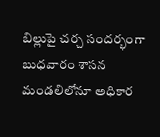బిల్లుపై చర్చ సందర్భంగా బుధవారం శాసన మండలిలోనూ అధికార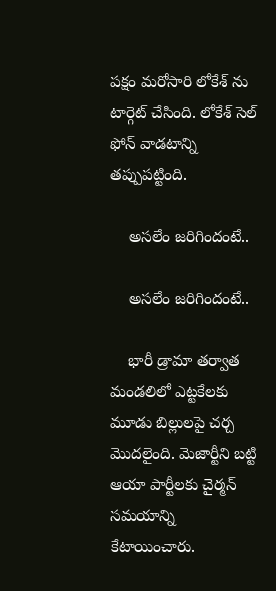పక్షం మరోసారి లోకేశ్ ను టార్గెట్ చేసింది. లోకేశ్ సెల్ ఫోన్ వాడటాన్ని తప్పుపట్టింది.

    అసలేం జరిగిందంటే..

    అసలేం జరిగిందంటే..

    భారీ డ్రామా తర్వాత మండలిలో ఎట్టకేలకు మూడు బిల్లులపై చర్చ మొదలైంది. మెజార్టీని బట్టి ఆయా పార్టీలకు చైర్మన్ సమయాన్ని కేటాయించారు.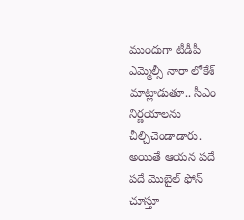ముందుగా టీడీపీ ఎమ్మెల్సీ నారా లోకేశ్ మాట్లాడుతూ.. సీఎం నిర్ణయాలను చీల్చిచెండాడారు. అయితే ఆయన పదే పదే మొబైల్ ఫోన్ చూస్తూ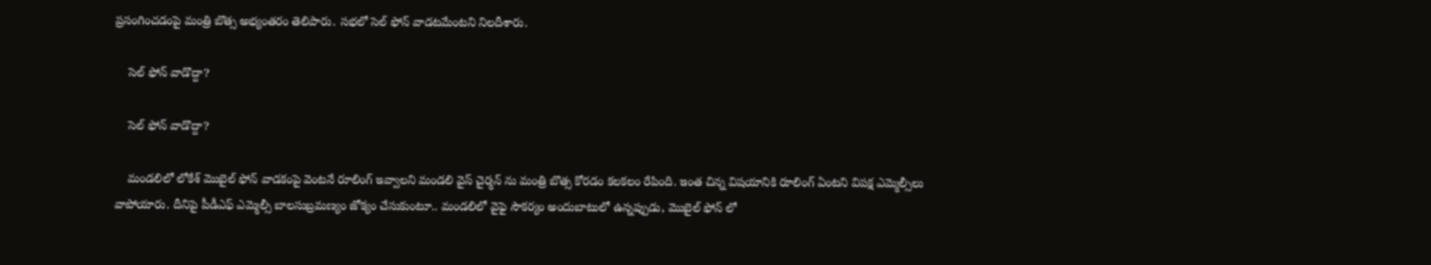ప్రసంగించడంపై మంత్రి బొత్స అభ్యంతరం తెలిపారు. సభలో సెల్ ఫోన్ వాడటమేంటని నిలదీశారు.

    సెల్ ఫోన్ వాడొద్దా?

    సెల్ ఫోన్ వాడొద్దా?

    మండలిలో లోకేశ్ మొబైల్ ఫోన్ వాడకంపై వెంటనే రూలింగ్ ఇవ్వాలని మండలి వైస్ చైర్మన్ ను మంత్రి బొత్స కోరడం కలకలం రేపింది. ఇంత చిన్న విషయానికి రూలింగ్ ఏంటని విపక్ష ఎమ్మెల్సీలు వాపోయారు. దీనిపై పీడీఎఫ్ ఎమ్మెల్సీ బాలసుబ్రమణ్యం జోక్యం చేసుకుంటూ.. మండలిలో వైఫై సౌకర్యం అందుబాటులో ఉన్నప్పుడు, మొబైల్ ఫోన్ లో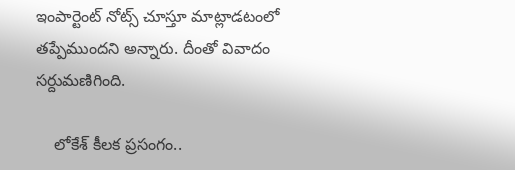ఇంపార్టెంట్ నోట్స్ చూస్తూ మాట్లాడటంలో తప్పేముందని అన్నారు. దీంతో వివాదం సర్దుమణిగింది.

    లోకేశ్ కీలక ప్రసంగం..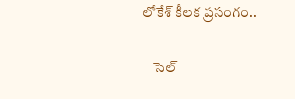లోకేశ్ కీలక ప్రసంగం..

    సెల్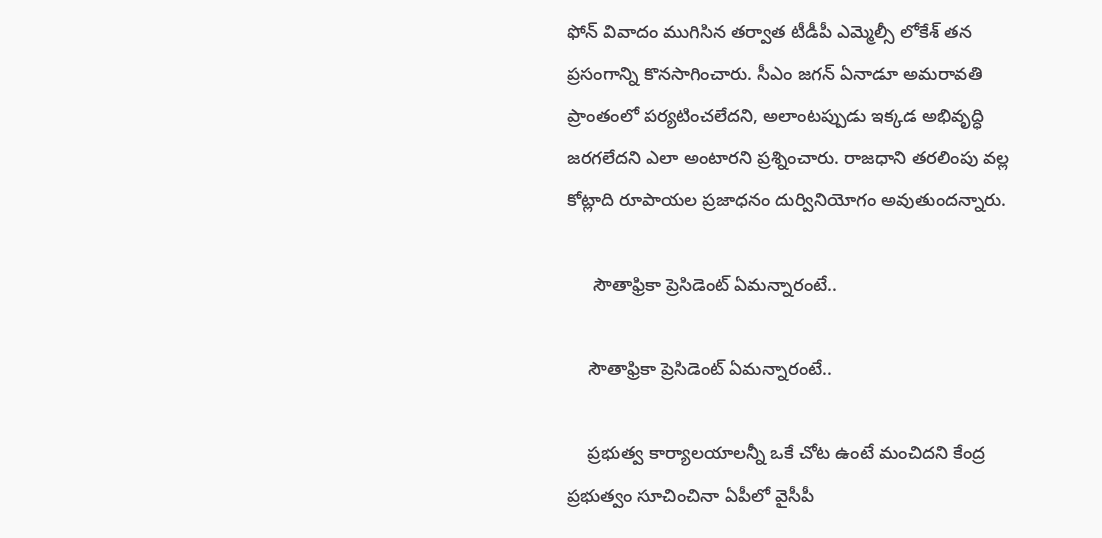ఫోన్ వివాదం ముగిసిన తర్వాత టీడీపీ ఎమ్మెల్సీ లోకేశ్ తన ప్రసంగాన్ని కొనసాగించారు. సీఎం జగన్ ఏనాడూ అమరావతి ప్రాంతంలో పర్యటించలేదని, అలాంటప్పుడు ఇక్కడ అభివృద్ధి జరగలేదని ఎలా అంటారని ప్రశ్నించారు. రాజధాని తరలింపు వల్ల కోట్లాది రూపాయల ప్రజాధనం దుర్వినియోగం అవుతుందన్నారు.

     సౌతాఫ్రికా ప్రెసిడెంట్ ఏమన్నారంటే..

    సౌతాఫ్రికా ప్రెసిడెంట్ ఏమన్నారంటే..

    ప్రభుత్వ కార్యాలయాలన్నీ ఒకే చోట ఉంటే మంచిదని కేంద్ర ప్రభుత్వం సూచించినా ఏపీలో వైసీపీ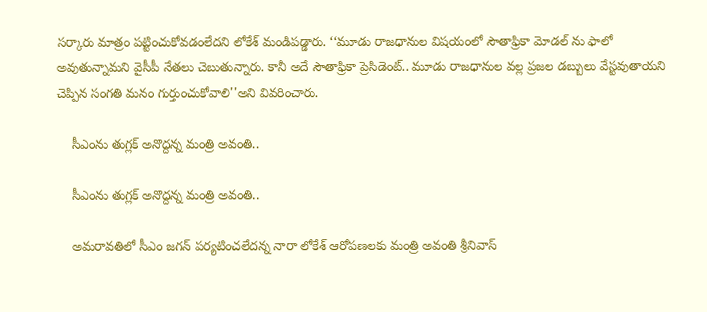సర్కారు మాత్రం పట్టించుకోవడంలేదని లోకేశ్ మండిపడ్డారు. ‘‘మూడు రాజధానుల విషయంలో సౌతాఫ్రికా మోడల్ ను ఫాలో అవుతున్నామని వైసీపీ నేతలు చెబుతున్నారు. కానీ అదే సౌతాఫ్రికా ప్రెసిడెంట్.. మూడు రాజధానుల వల్ల ప్రజల డబ్బులు వేస్టవుతాయని చెప్పిన సంగతి మనం గుర్తుంచుకోవాలి''అని వివరించారు.

    సీఎంను తుగ్లక్ అనొద్దన్న మంత్రి అవంతి..

    సీఎంను తుగ్లక్ అనొద్దన్న మంత్రి అవంతి..

    అమరావతిలో సీఎం జగన్ పర్యటించలేదన్న నారా లోకేశ్ ఆరోపణలకు మంత్రి అవంతి శ్రీనివాస్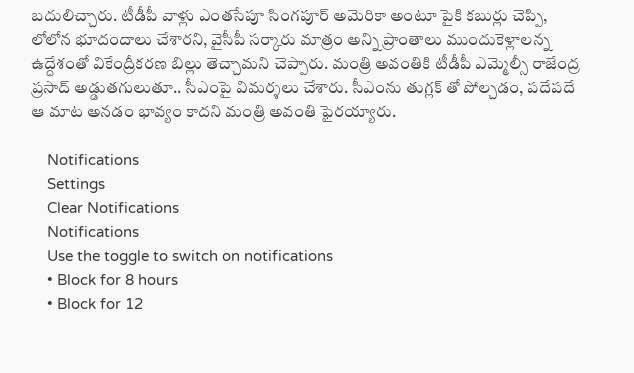బదులిచ్చారు. టీడీపీ వాళ్లు ఎంతసేపూ సింగపూర్ అమెరికా అంటూ పైకి కబుర్లు చెప్పి, లోలోన భూదందాలు చేశారని, వైసీపీ సర్కారు మాత్రం అన్ని ప్రాంతాలు ముందుకెళ్లాలన్న ఉద్దేశంతో వికేంద్రీకరణ బిల్లు తెచ్చామని చెప్పారు. మంత్రి అవంతికి టీడీపీ ఎమ్మెల్సీ రాజేంద్ర ప్రసాద్ అడ్డుతగులుతూ.. సీఎంపై విమర్శలు చేశారు. సీఎంను తుగ్లక్ తో పోల్చడం, పదేపదే ఆ మాట అనడం భావ్యం కాదని మంత్రి అవంతి ఫైరయ్యారు.

    Notifications
    Settings
    Clear Notifications
    Notifications
    Use the toggle to switch on notifications
    • Block for 8 hours
    • Block for 12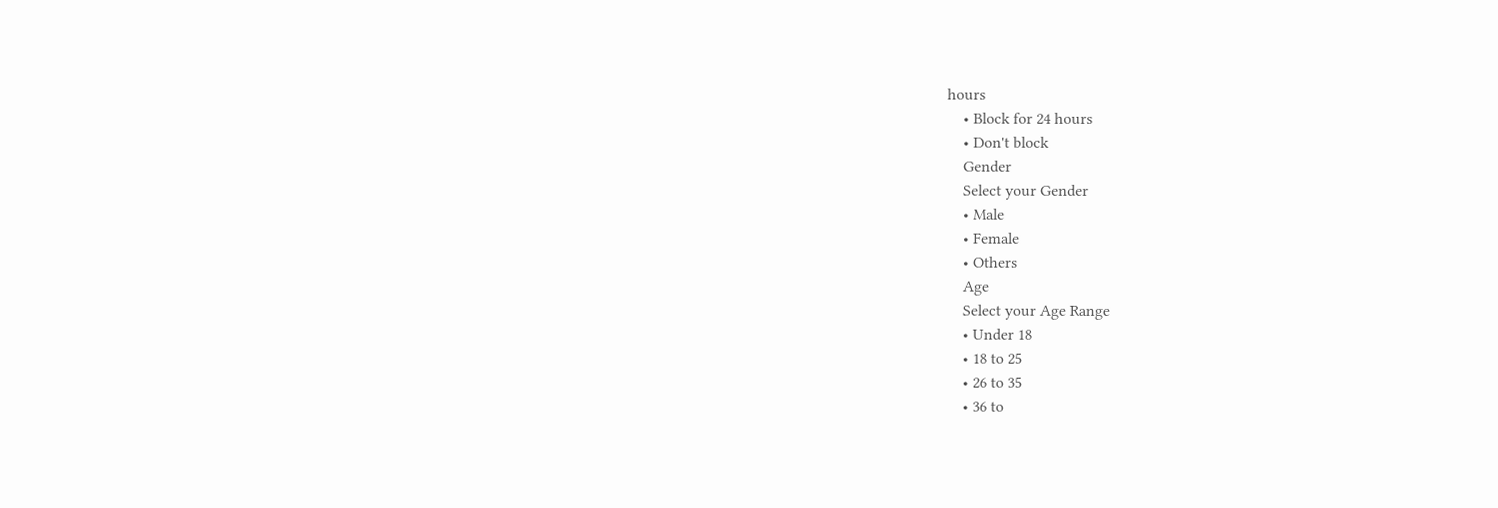hours
    • Block for 24 hours
    • Don't block
    Gender
    Select your Gender
    • Male
    • Female
    • Others
    Age
    Select your Age Range
    • Under 18
    • 18 to 25
    • 26 to 35
    • 36 to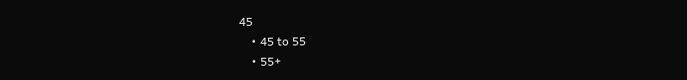45
    • 45 to 55
    • 55+